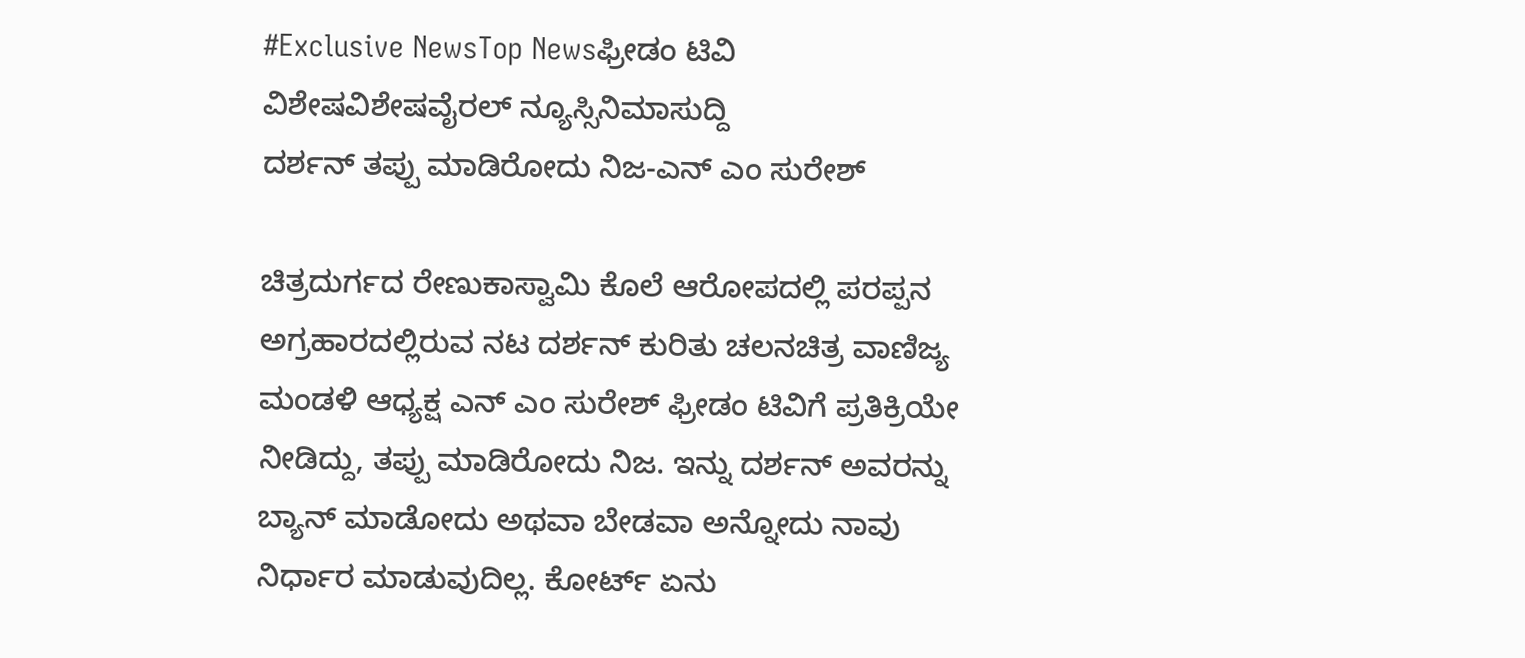#Exclusive NewsTop Newsಫ್ರೀಡಂ ಟಿವಿ ವಿಶೇಷವಿಶೇಷವೈರಲ್ ನ್ಯೂಸ್ಸಿನಿಮಾಸುದ್ದಿ
ದರ್ಶನ್ ತಪ್ಪು ಮಾಡಿರೋದು ನಿಜ-ಎನ್ ಎಂ ಸುರೇಶ್

ಚಿತ್ರದುರ್ಗದ ರೇಣುಕಾಸ್ವಾಮಿ ಕೊಲೆ ಆರೋಪದಲ್ಲಿ ಪರಪ್ಪನ ಅಗ್ರಹಾರದಲ್ಲಿರುವ ನಟ ದರ್ಶನ್ ಕುರಿತು ಚಲನಚಿತ್ರ ವಾಣಿಜ್ಯ ಮಂಡಳಿ ಆಧ್ಯಕ್ಷ ಎನ್ ಎಂ ಸುರೇಶ್ ಫ್ರೀಡಂ ಟಿವಿಗೆ ಪ್ರತಿಕ್ರಿಯೇ ನೀಡಿದ್ದು, ತಪ್ಪು ಮಾಡಿರೋದು ನಿಜ. ಇನ್ನು ದರ್ಶನ್ ಅವರನ್ನು ಬ್ಯಾನ್ ಮಾಡೋದು ಅಥವಾ ಬೇಡವಾ ಅನ್ನೋದು ನಾವು ನಿರ್ಧಾರ ಮಾಡುವುದಿಲ್ಲ. ಕೋರ್ಟ್ ಏನು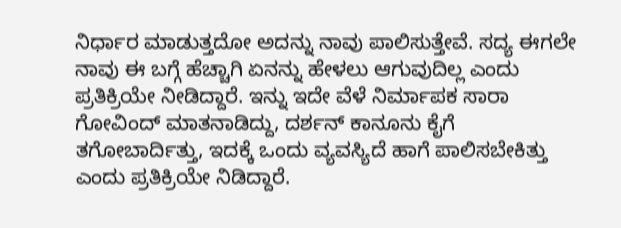ನಿರ್ಧಾರ ಮಾಡುತ್ತದೋ ಅದನ್ನು ನಾವು ಪಾಲಿಸುತ್ತೇವೆ. ಸದ್ಯ ಈಗಲೇ ನಾವು ಈ ಬಗ್ಗೆ ಹೆಚ್ಚಾಗಿ ಏನನ್ನು ಹೇಳಲು ಆಗುವುದಿಲ್ಲ ಎಂದು ಪ್ರತಿಕ್ರಿಯೇ ನೀಡಿದ್ದಾರೆ. ಇನ್ನು ಇದೇ ವೆಳೆ ನಿರ್ಮಾಪಕ ಸಾರಾ ಗೋವಿಂದ್ ಮಾತನಾಡಿದ್ದು, ದರ್ಶನ್ ಕಾನೂನು ಕೈಗೆ ತಗೋಬಾರ್ದಿತ್ತು, ಇದಕ್ಕೆ ಒಂದು ವ್ಯವಸ್ಯಿದೆ ಹಾಗೆ ಪಾಲಿಸಬೇಕಿತ್ತು ಎಂದು ಪ್ರತಿಕ್ರಿಯೇ ನಿಡಿದ್ದಾರೆ.